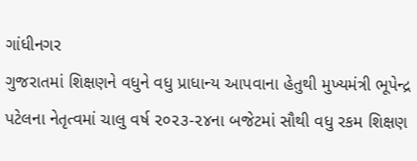ગાંધીનગર
ગુજરાતમાં શિક્ષણને વધુને વધુ પ્રાધાન્ય આપવાના હેતુથી મુખ્યમંત્રી ભૂપેન્દ્ર પટેલના નેતૃત્વમાં ચાલુ વર્ષ ૨૦૨૩-૨૪ના બજેટમાં સૌથી વધુ રકમ શિક્ષણ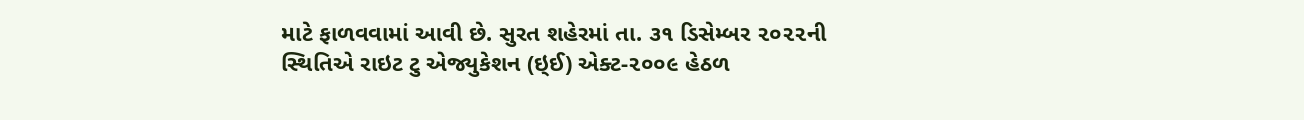માટે ફાળવવામાં આવી છે. સુરત શહેરમાં તા. ૩૧ ડિસેમ્બર ૨૦૨૨ની સ્થિતિએ રાઇટ ટુ એજ્યુકેશન (ઇ્ઈ) એક્ટ-૨૦૦૯ હેઠળ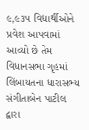૯,૯૩૫ વિદ્યાર્થીઓને પ્રવેશ આપવામાં આવ્યો છે તેમ વિધાનસભા ગૃહમાં લિંબાયતના ધારાસભ્ય સંગીતાબેન પાટીલ દ્વારા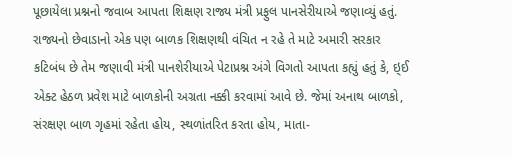પૂછાયેલા પ્રશ્નનો જવાબ આપતા શિક્ષણ રાજ્ય મંત્રી પ્રફુલ પાનસેરીયાએ જણાવ્યું હતું.
રાજ્યનો છેવાડાનો એક પણ બાળક શિક્ષણથી વંચિત ન રહે તે માટે અમારી સરકાર કટિબંધ છે તેમ જણાવી મંત્રી પાનશેરીયાએ પેટાપ્રશ્ન અંગે વિગતો આપતા કહ્યું હતું કે, ઇ્ઈ એક્ટ હેઠળ પ્રવેશ માટે બાળકોની અગ્રતા નક્કી કરવામાં આવે છે. જેમાં અનાથ બાળકો, સંરક્ષણ બાળ ગૃહમાં રહેતા હોય, સ્થળાંતરિત કરતા હોય, માતા-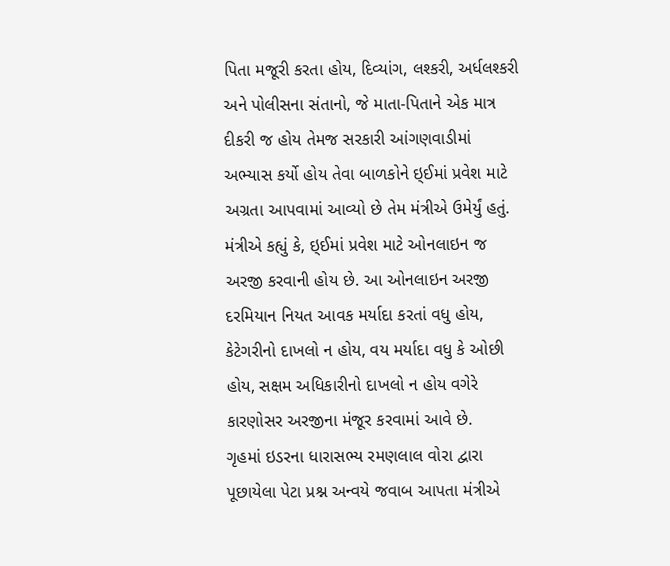પિતા મજૂરી કરતા હોય, દિવ્યાંગ, લશ્કરી, અર્ધલશ્કરી અને પોલીસના સંતાનો, જે માતા-પિતાને એક માત્ર દીકરી જ હોય તેમજ સરકારી આંગણવાડીમાં અભ્યાસ કર્યો હોય તેવા બાળકોને ઇ્ઈમાં પ્રવેશ માટે અગ્રતા આપવામાં આવ્યો છે તેમ મંત્રીએ ઉમેર્યું હતું.
મંત્રીએ કહ્યું કે, ઇ્ઈમાં પ્રવેશ માટે ઓનલાઇન જ અરજી કરવાની હોય છે. આ ઓનલાઇન અરજી દરમિયાન નિયત આવક મર્યાદા કરતાં વધુ હોય, કેટેગરીનો દાખલો ન હોય, વય મર્યાદા વધુ કે ઓછી હોય, સક્ષમ અધિકારીનો દાખલો ન હોય વગેરે કારણોસર અરજીના મંજૂર કરવામાં આવે છે.
ગૃહમાં ઇડરના ધારાસભ્ય રમણલાલ વોરા દ્વારા પૂછાયેલા પેટા પ્રશ્ન અન્વયે જવાબ આપતા મંત્રીએ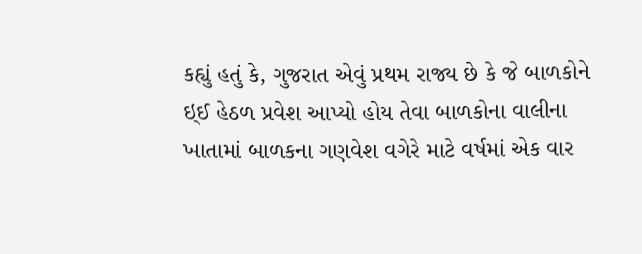કહ્યું હતું કે, ગુજરાત એવું પ્રથમ રાજ્ય છે કે જે બાળકોને ઇ્ઈ હેઠળ પ્રવેશ આપ્યો હોય તેવા બાળકોના વાલીના ખાતામાં બાળકના ગણવેશ વગેરે માટે વર્ષમાં એક વાર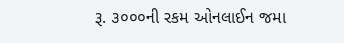રૂ. ૩૦૦૦ની રકમ ઓનલાઈન જમા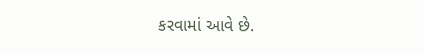કરવામાં આવે છે.